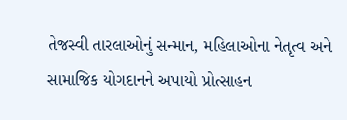તેજસ્વી તારલાઓનું સન્માન, મહિલાઓના નેતૃત્વ અને સામાજિક યોગદાનને અપાયો પ્રોત્સાહન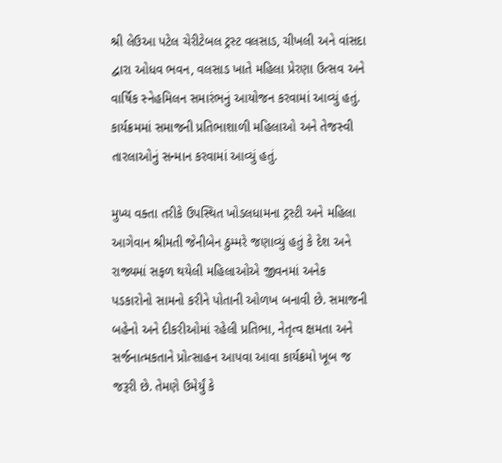શ્રી લેઉઆ પટેલ ચેરીટેબલ ટ્રસ્ટ વલસાડ, ચીખલી અને વાંસદા દ્વારા ઓધવ ભવન, વલસાડ ખાતે મહિલા પ્રેરણા ઉત્સવ અને વાર્ષિક સ્નેહમિલન સમારંભનું આયોજન કરવામાં આવ્યું હતું. કાર્યક્રમમાં સમાજની પ્રતિભાશાળી મહિલાઓ અને તેજસ્વી તારલાઓનું સન્માન કરવામાં આવ્યું હતું.

મુખ્ય વક્તા તરીકે ઉપસ્થિત ખોડલધામના ટ્રસ્ટી અને મહિલા આગેવાન શ્રીમતી જેનીબેન ઠુમ્મરે જણાવ્યું હતું કે દેશ અને રાજ્યમાં સફળ થયેલી મહિલાઓએ જીવનમાં અનેક પડકારોનો સામનો કરીને પોતાની ઓળખ બનાવી છે. સમાજની બહેનો અને દીકરીઓમાં રહેલી પ્રતિભા, નેતૃત્વ ક્ષમતા અને સર્જનાત્મકતાને પ્રોત્સાહન આપવા આવા કાર્યક્રમો ખૂબ જ જરૂરી છે. તેમણે ઉમેર્યું કે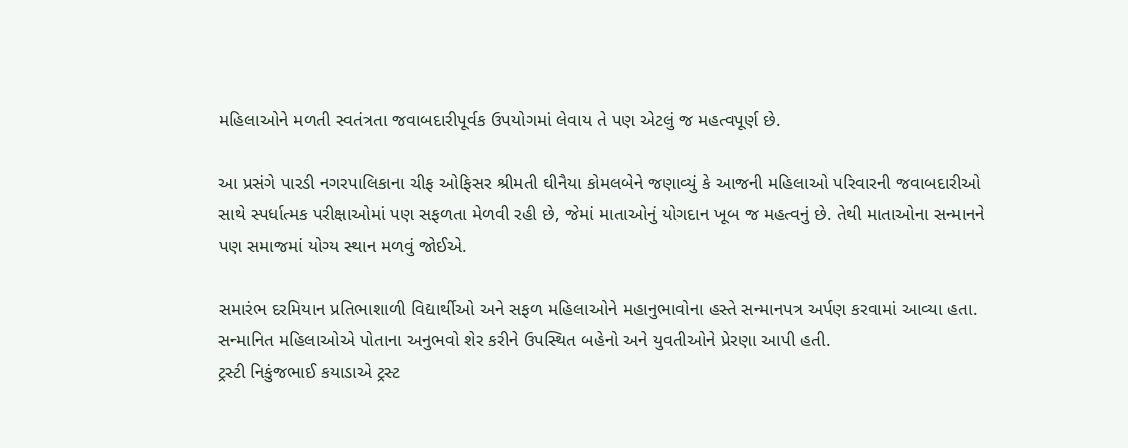મહિલાઓને મળતી સ્વતંત્રતા જવાબદારીપૂર્વક ઉપયોગમાં લેવાય તે પણ એટલું જ મહત્વપૂર્ણ છે.

આ પ્રસંગે પારડી નગરપાલિકાના ચીફ ઓફિસર શ્રીમતી ઘીનૈયા કોમલબેને જણાવ્યું કે આજની મહિલાઓ પરિવારની જવાબદારીઓ સાથે સ્પર્ધાત્મક પરીક્ષાઓમાં પણ સફળતા મેળવી રહી છે, જેમાં માતાઓનું યોગદાન ખૂબ જ મહત્વનું છે. તેથી માતાઓના સન્માનને પણ સમાજમાં યોગ્ય સ્થાન મળવું જોઈએ.

સમારંભ દરમિયાન પ્રતિભાશાળી વિદ્યાર્થીઓ અને સફળ મહિલાઓને મહાનુભાવોના હસ્તે સન્માનપત્ર અર્પણ કરવામાં આવ્યા હતા. સન્માનિત મહિલાઓએ પોતાના અનુભવો શેર કરીને ઉપસ્થિત બહેનો અને યુવતીઓને પ્રેરણા આપી હતી.
ટ્રસ્ટી નિકુંજભાઈ કયાડાએ ટ્રસ્ટ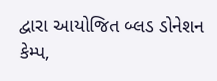દ્વારા આયોજિત બ્લડ ડોનેશન કેમ્પ,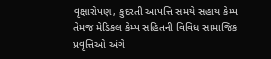વૃક્ષારોપણ, કુદરતી આપત્તિ સમયે સહાય કેમ્પ તેમજ મેડિકલ કેમ્પ સહિતની વિવિધ સામાજિક પ્રવૃત્તિઓ અંગે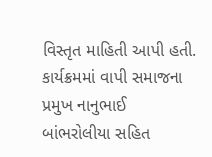વિસ્તૃત માહિતી આપી હતી.
કાર્યક્રમમાં વાપી સમાજના પ્રમુખ નાનુભાઈ બાંભરોલીયા સહિત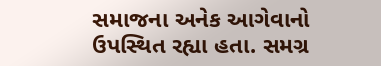સમાજના અનેક આગેવાનો ઉપસ્થિત રહ્યા હતા. સમગ્ર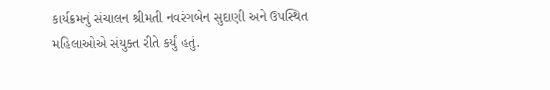કાર્યક્રમનું સંચાલન શ્રીમતી નવરંગબેન સુદાણી અને ઉપસ્થિત મહિલાઓએ સંયુક્ત રીતે કર્યું હતું.